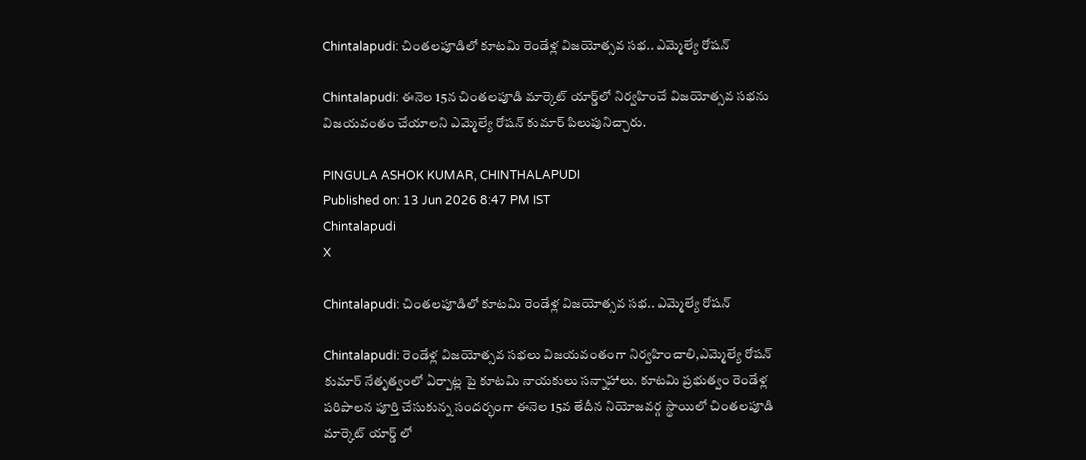Chintalapudi: చింతలపూడిలో కూటమి రెండేళ్ల విజయోత్సవ సభ.. ఎమ్మెల్యే రోషన్

Chintalapudi: ఈనెల 15న చింతలపూడి మార్కెట్ యార్డ్‌లో నిర్వహించే విజయోత్సవ సభను విజయవంతం చేయాలని ఎమ్మెల్యే రోషన్ కుమార్ పిలుపునిచ్చారు.

PINGULA ASHOK KUMAR, CHINTHALAPUDI
Published on: 13 Jun 2026 8:47 PM IST
Chintalapudi
X

Chintalapudi: చింతలపూడిలో కూటమి రెండేళ్ల విజయోత్సవ సభ.. ఎమ్మెల్యే రోషన్

Chintalapudi: రెండేళ్ల విజయోత్సవ సభలు విజయవంతంగా నిర్వహించాలి,ఎమ్మెల్యే రోషన్ కుమార్ నేతృత్వంలో ఏర్పాట్ల పై కూటమి నాయకులు సన్నాహాలు. కూటమి ప్రభుత్వం రెండేళ్ల పరిపాలన పూర్తి చేసుకున్న సందర్భంగా ఈనెల 15వ తేదీన నియోజవర్గ స్థాయిలో చింతలపూడి మార్కెట్ యార్డ్ లో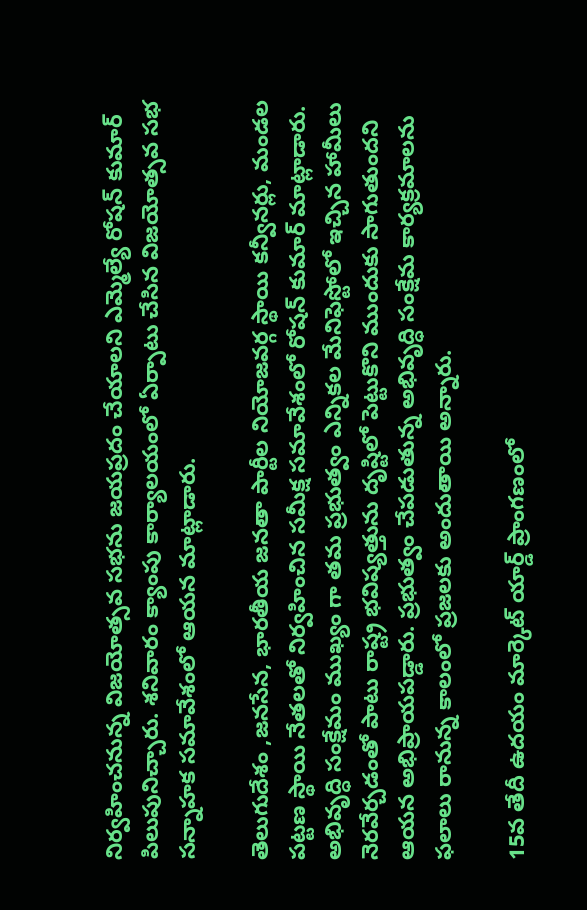నిర్వహించనున్న విజయోత్సవ సభను జయప్రదం చేయాలని ఎమ్మెల్యే రోషన్ కుమార్ పిలుపునిచ్చారు. శనివారం క్యాంపు కార్యాలయంలో ఏర్పాటు చేసిన విజయోత్సవ సభ సన్నాహక సమావేశంలో ఆయన మాట్లాడారు.

తెలుగుదేశం ,జనసేన, భారతీయ జనతా పార్టీల నియోజవర్గ స్థాయి కన్వీనర్లు, మండల పట్టణ స్థాయి నేతలతో నిర్వహించిన సమీక్ష సమావేశంలో రోషన్ కుమార్ మాట్లాడారు. అభివృద్ధి సంక్షేమం ముఖ్యం గా తమ ప్రభుత్వం ఎన్నికల మేనిఫెస్టోలో ఇచ్చిన హామీలు నెరవేర్చడంతో పాటు రాష్ట్ర భవిష్యత్తును దృష్టిలో పెట్టుకొని ముందుకు సాగుతుందని ఆయన అభిప్రాయపడ్డారు. ప్రభుత్వం చేపడుతున్న అభివృద్ధి సంక్షేమ కార్యక్రమాలను ఫలాలు రానున్న కాలంలో ప్రజలకు అందుతాయి అన్నారు.

15వ తేదీ ఉదయం మార్కెట్ యార్డ్ ప్రాంగణంలో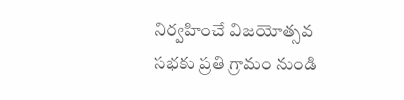నిర్వహించే విజయోత్సవ సభకు ప్రతి గ్రామం నుండి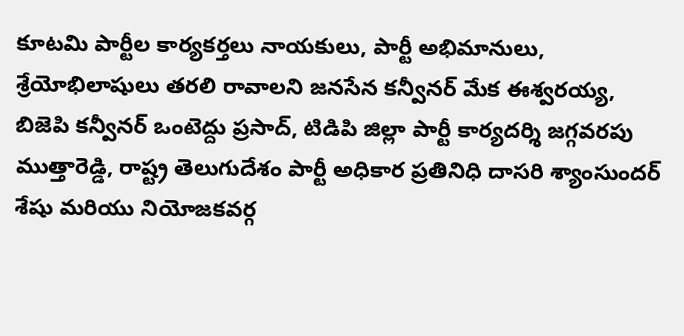కూటమి పార్టీల కార్యకర్తలు నాయకులు, పార్టీ అభిమానులు, శ్రేయోభిలాషులు తరలి రావాలని జనసేన కన్వీనర్ మేక ఈశ్వరయ్య, బిజెపి కన్వీనర్ ఒంటెద్దు ప్రసాద్, టిడిపి జిల్లా పార్టీ కార్యదర్శి జగ్గవరపు ముత్తారెడ్డి, రాష్ట్ర తెలుగుదేశం పార్టీ అధికార ప్రతినిధి దాసరి శ్యాంసుందర్ శేషు మరియు నియోజకవర్గ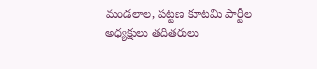మండలాల, పట్టణ కూటమి పార్టీల అధ్యక్షులు తదితరులు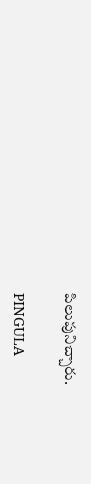పిలుపునిచ్చారు.

PINGULA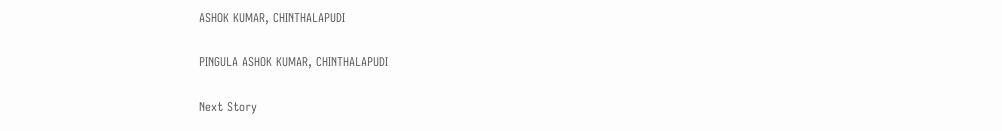ASHOK KUMAR, CHINTHALAPUDI

PINGULA ASHOK KUMAR, CHINTHALAPUDI

Next Story